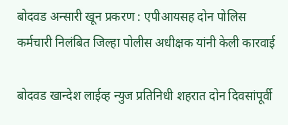बोदवड अन्सारी खून प्रकरण : एपीआयसह दोन पोलिस कर्मचारी निलंबित जिल्हा पोलीस अधीक्षक यांनी केली कारवाई

बोदवड खान्देश लाईव्ह न्युज प्रतिनिधी शहरात दोन दिवसांपूर्वी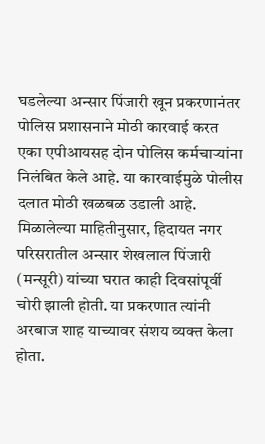घडलेल्या अन्सार पिंजारी खून प्रकरणानंतर पोलिस प्रशासनाने मोठी कारवाई करत एका एपीआयसह दोन पोलिस कर्मचाऱ्यांना निलंबित केले आहे. या कारवाईमुळे पोलीस दलात मोठी खळबळ उडाली आहे.
मिळालेल्या माहितीनुसार, हिदायत नगर परिसरातील अन्सार शेखलाल पिंजारी (मन्सूरी) यांच्या घरात काही दिवसांपूर्वी चोरी झाली होती. या प्रकरणात त्यांनी अरबाज शाह याच्यावर संशय व्यक्त केला होता.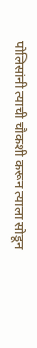पोलिसांनी त्याची चौकशी करून त्याला सोडून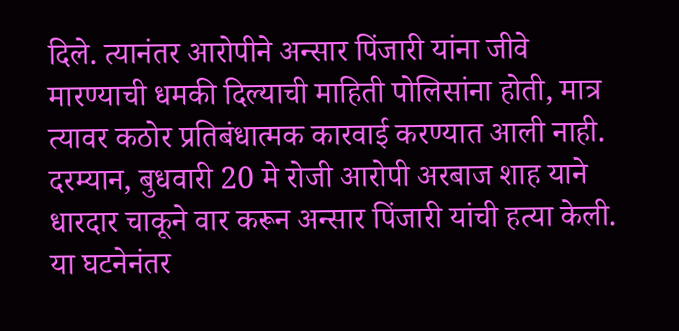दिले. त्यानंतर आरोपीने अन्सार पिंजारी यांना जीवे मारण्याची धमकी दिल्याची माहिती पोलिसांना होती, मात्र त्यावर कठोर प्रतिबंधात्मक कारवाई करण्यात आली नाही.
दरम्यान, बुधवारी 20 मे रोजी आरोपी अरबाज शाह याने धारदार चाकूने वार करून अन्सार पिंजारी यांची हत्या केली. या घटनेनंतर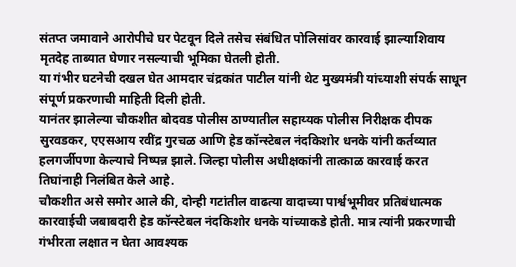संतप्त जमावाने आरोपीचे घर पेटवून दिले तसेच संबंधित पोलिसांवर कारवाई झाल्याशिवाय मृतदेह ताब्यात घेणार नसल्याची भूमिका घेतली होती.
या गंभीर घटनेची दखल घेत आमदार चंद्रकांत पाटील यांनी थेट मुख्यमंत्री यांच्याशी संपर्क साधून संपूर्ण प्रकरणाची माहिती दिली होती.
यानंतर झालेल्या चौकशीत बोदवड पोलीस ठाण्यातील सहाय्यक पोलीस निरीक्षक दीपक सुरवडकर, एएसआय रवींद्र गुरचळ आणि हेड कॉन्स्टेबल नंदकिशोर धनके यांनी कर्तव्यात हलगर्जीपणा केल्याचे निष्पन्न झाले. जिल्हा पोलीस अधीक्षकांनी तात्काळ कारवाई करत तिघांनाही निलंबित केले आहे.
चौकशीत असे समोर आले की, दोन्ही गटांतील वाढत्या वादाच्या पार्श्वभूमीवर प्रतिबंधात्मक कारवाईची जबाबदारी हेड कॉन्स्टेबल नंदकिशोर धनके यांच्याकडे होती. मात्र त्यांनी प्रकरणाची गंभीरता लक्षात न घेता आवश्यक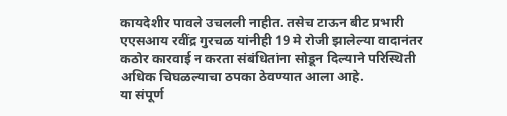कायदेशीर पावले उचलली नाहीत. तसेच टाऊन बीट प्रभारी एएसआय रवींद्र गुरचळ यांनीही 19 मे रोजी झालेल्या वादानंतर कठोर कारवाई न करता संबंधितांना सोडून दिल्याने परिस्थिती अधिक चिघळल्याचा ठपका ठेवण्यात आला आहे.
या संपूर्ण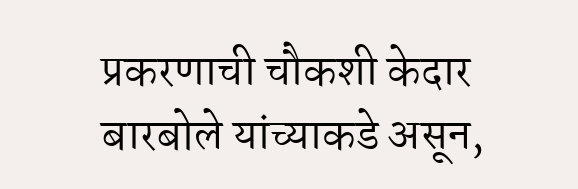प्रकरणाची चौकशी केदार बारबोले यांच्याकडे असून,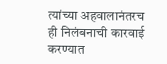त्यांच्या अहवालानंतरच ही निलंबनाची कारवाई करण्यात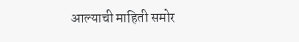आल्याची माहिती समोर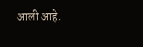आली आहे.